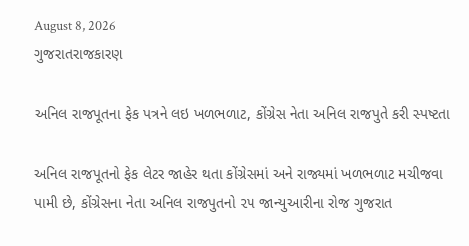August 8, 2026
ગુજરાતરાજકારણ

અનિલ રાજપૂતના ફેક પત્રને લઇ ખળભળાટ, કોંગ્રેસ નેતા અનિલ રાજપુતે કરી સ્પષ્ટતા

અનિલ રાજપૂતનો ફેક લેટર જાહેર થતા કોંગ્રેસમાં અને રાજ્યમાં ખળભળાટ મચીજવા પામી છે, કોંગ્રેસના નેતા અનિલ રાજપુતનો ૨૫ જાન્યુઆરીના રોજ ગુજરાત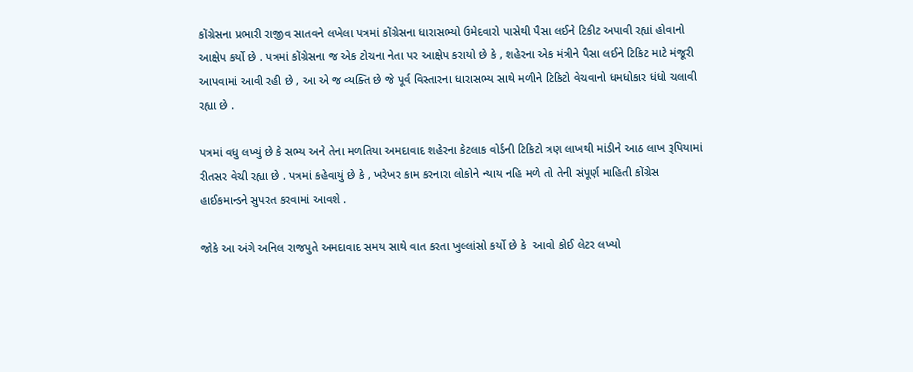કોંગ્રેસના પ્રભારી રાજીવ સાતવને લખેલા પત્રમાં કોંગ્રેસના ધારાસભ્યો ઉમેદવારો પાસેથી પૈસા લઈને ટિકીટ અપાવી રહ્યાં હોવાનો આક્ષેપ કર્યો છે . પત્રમાં કોંગ્રેસના જ એક ટોચના નેતા પર આક્ષેપ કરાયો છે કે , શહેરના એક મંત્રીને પૈસા લઈને ટિકિટ માટે મંજૂરી આપવામાં આવી રહી છે , આ એ જ વ્યક્તિ છે જે પૂર્વ વિસ્તારના ધારાસભ્ય સાથે મળીને ટિકિટો વેચવાનો ધમધોકાર ધંધો ચલાવી રહ્યા છે .

પત્રમાં વધુ લખ્યું છે કે સભ્ય અને તેના મળતિયા અમદાવાદ શહેરના કેટલાક વોર્ડની ટિકિટો ત્રણ લાખથી માંડીને આઠ લાખ રૂપિયામાં રીતસર વેચી રહ્યા છે . પત્રમાં કહેવાયું છે કે , ખરેખર કામ કરનારા લોકોને ન્યાય નહિ મળે તો તેની સંપૂર્ણ માહિતી કોંગ્રેસ હાઈકમાન્ડને સુપરત કરવામાં આવશે .

જોકે આ અંગે અનિલ રાજપુતે અમદાવાદ સમય સાથે વાત કરતા ખુલ્લાંસો કર્યો છે કે  આવો કોઈ લેટર લખ્યો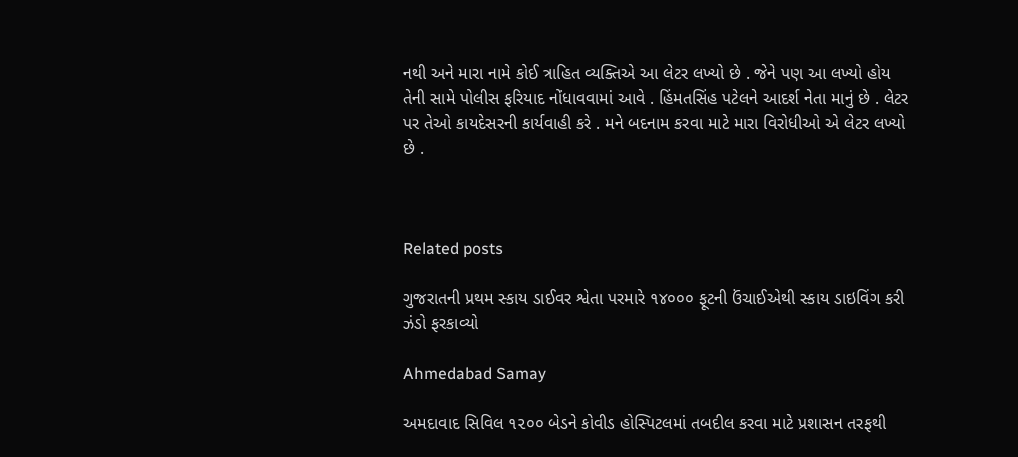નથી અને મારા નામે કોઈ ત્રાહિત વ્યક્તિએ આ લેટર લખ્યો છે . જેને પણ આ લખ્યો હોય તેની સામે પોલીસ ફરિયાદ નોંધાવવામાં આવે . હિંમતસિંહ પટેલને આદર્શ નેતા માનું છે . લેટર પર તેઓ કાયદેસરની કાર્યવાહી કરે . મને બદનામ કરવા માટે મારા વિરોધીઓ એ લેટર લખ્યો છે .



Related posts

ગુજરાતની પ્રથમ સ્કાય ડાઈવર શ્વેતા પરમારે ૧૪૦૦૦ ફૂટની ઉંચાઈએથી સ્કાય ડાઇવિંગ કરી ઝંડો ફરકાવ્યો

Ahmedabad Samay

અમદાવાદ સિવિલ ૧૨૦૦ બેડને કોવીડ હોસ્પિટલમાં તબદીલ કરવા માટે પ્રશાસન તરફથી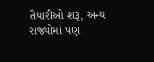તૈયારીઓ શરૂ, અન્ય રાજ્યોમાં પણ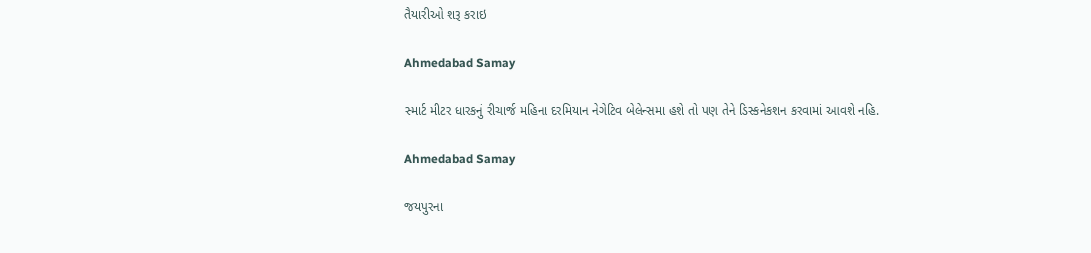તૈયારીઓ શરૂ કરાઇ

Ahmedabad Samay

સ્‍માર્ટ મીટર ધારકનું રીચાર્જ મહિના દરમિયાન નેગેટિવ બેલેન્‍સમા હશે તો પણ તેને ડિસ્‍કનેકશન કરવામાં આવશે નહિ.

Ahmedabad Samay

જયપુરના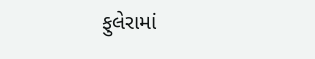ફુલેરામાં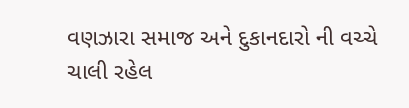વણઝારા સમાજ અને દુકાનદારો ની વચ્ચે ચાલી રહેલ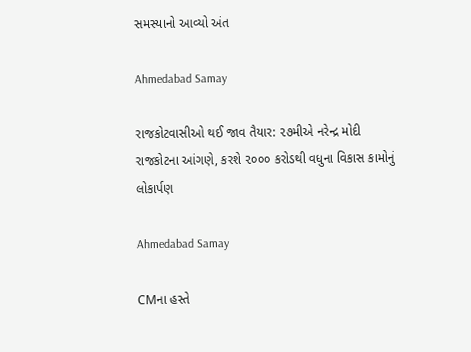સમસ્યાનો આવ્યો અંત

Ahmedabad Samay

રાજકોટવાસીઓ થઈ જાવ તૈયાર: ૨૭મીએ નરેન્દ્ર મોદી રાજકોટના આંગણે, કરશે ૨૦૦૦ કરોડથી વધુના વિકાસ કામોનું લોકાર્પણ

Ahmedabad Samay

CMના હસ્તે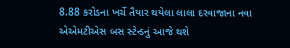8.88 કરોડના ખર્ચે તૈયાર થયેલા લાલા દરવાજાના નવા એએમટીએસ બસ સ્ટેન્ડનું આજે થશે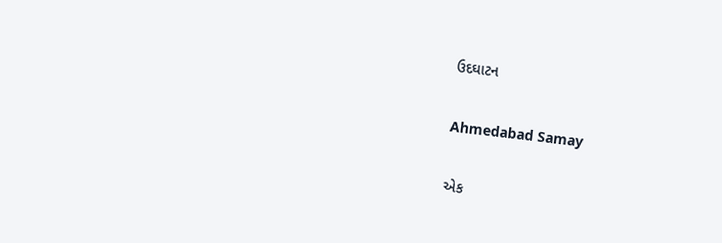ઉદઘાટન

Ahmedabad Samay

એક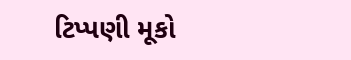ટિપ્પણી મૂકો